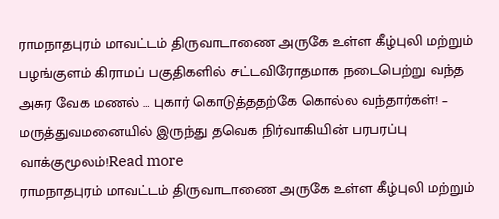ராமநாதபுரம் மாவட்டம் திருவாடாணை அருகே உள்ள கீழ்புலி மற்றும் பழங்குளம் கிராமப் பகுதிகளில் சட்டவிரோதமாக நடைபெற்று வந்த அசுர வேக மணல் … புகார் கொடுத்ததற்கே கொல்ல வந்தார்கள்! – மருத்துவமனையில் இருந்து தவெக நிர்வாகியின் பரபரப்பு வாக்குமூலம்!Read more
ராமநாதபுரம் மாவட்டம் திருவாடாணை அருகே உள்ள கீழ்புலி மற்றும்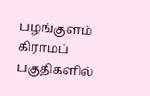பழங்குளம் கிராமப் பகுதிகளில்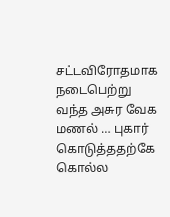சட்டவிரோதமாக நடைபெற்று வந்த அசுர வேக மணல் … புகார் கொடுத்ததற்கே கொல்ல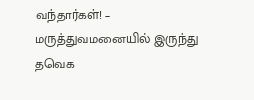வந்தார்கள்! – மருத்துவமனையில் இருந்து தவெக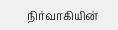நிர்வாகியின்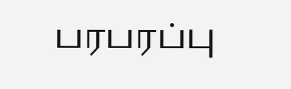பரபரப்பு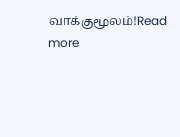வாக்குமூலம்!Read more